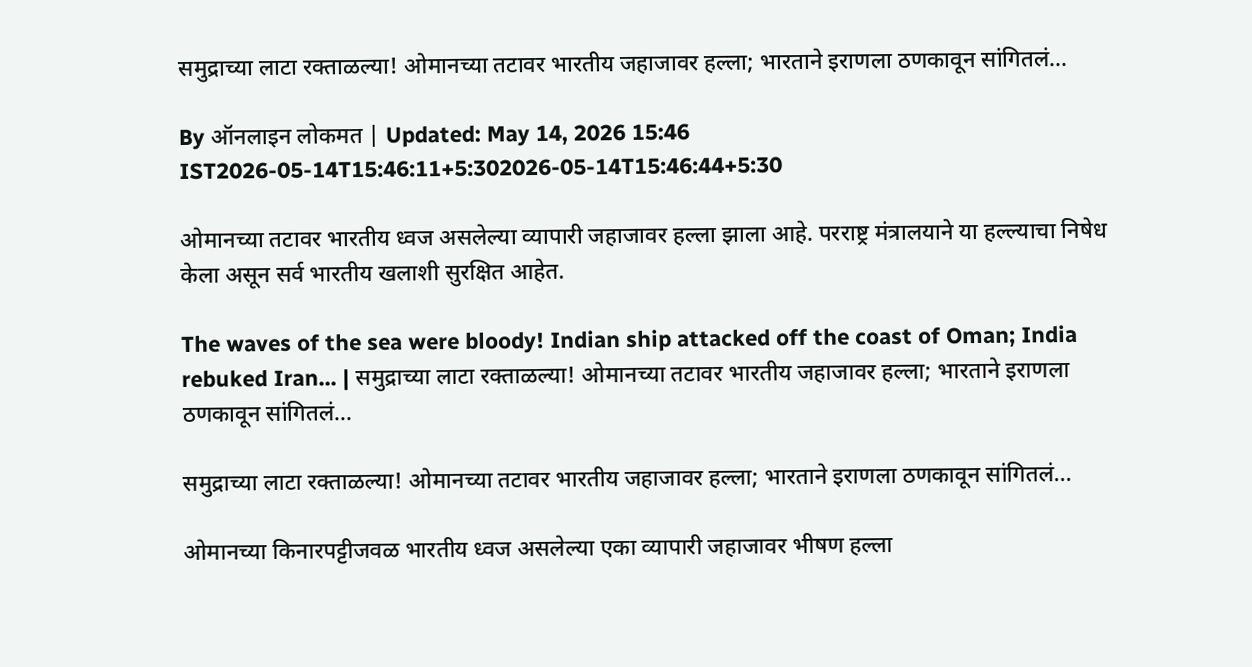समुद्राच्या लाटा रक्ताळल्या! ओमानच्या तटावर भारतीय जहाजावर हल्ला; भारताने इराणला ठणकावून सांगितलं...

By ऑनलाइन लोकमत | Updated: May 14, 2026 15:46 IST2026-05-14T15:46:11+5:302026-05-14T15:46:44+5:30

ओमानच्या तटावर भारतीय ध्वज असलेल्या व्यापारी जहाजावर हल्ला झाला आहे. परराष्ट्र मंत्रालयाने या हल्ल्याचा निषेध केला असून सर्व भारतीय खलाशी सुरक्षित आहेत.

The waves of the sea were bloody! Indian ship attacked off the coast of Oman; India rebuked Iran... | समुद्राच्या लाटा रक्ताळल्या! ओमानच्या तटावर भारतीय जहाजावर हल्ला; भारताने इराणला ठणकावून सांगितलं...

समुद्राच्या लाटा रक्ताळल्या! ओमानच्या तटावर भारतीय जहाजावर हल्ला; भारताने इराणला ठणकावून सांगितलं...

ओमानच्या किनारपट्टीजवळ भारतीय ध्वज असलेल्या एका व्यापारी जहाजावर भीषण हल्ला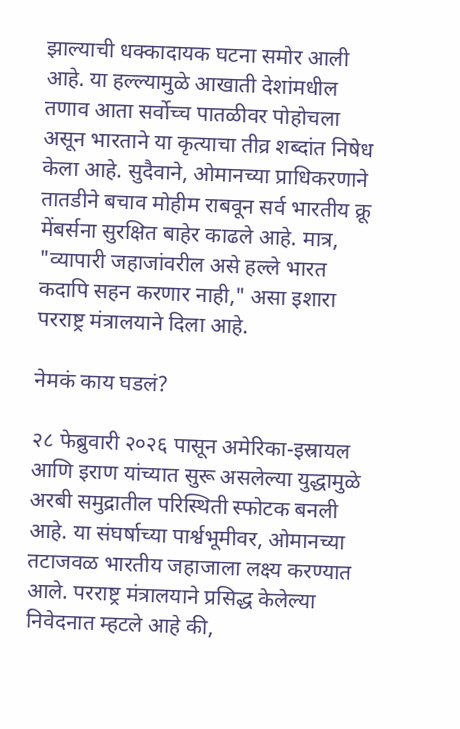झाल्याची धक्कादायक घटना समोर आली आहे. या हल्ल्यामुळे आखाती देशांमधील तणाव आता सर्वोच्च पातळीवर पोहोचला असून भारताने या कृत्याचा तीव्र शब्दांत निषेध केला आहे. सुदैवाने, ओमानच्या प्राधिकरणाने तातडीने बचाव मोहीम राबवून सर्व भारतीय क्रू मेंबर्सना सुरक्षित बाहेर काढले आहे. मात्र, "व्यापारी जहाजांवरील असे हल्ले भारत कदापि सहन करणार नाही," असा इशारा परराष्ट्र मंत्रालयाने दिला आहे.

नेमकं काय घडलं?

२८ फेब्रुवारी २०२६ पासून अमेरिका-इस्रायल आणि इराण यांच्यात सुरू असलेल्या युद्धामुळे अरबी समुद्रातील परिस्थिती स्फोटक बनली आहे. या संघर्षाच्या पार्श्वभूमीवर, ओमानच्या तटाजवळ भारतीय जहाजाला लक्ष्य करण्यात आले. परराष्ट्र मंत्रालयाने प्रसिद्ध केलेल्या निवेदनात म्हटले आहे की,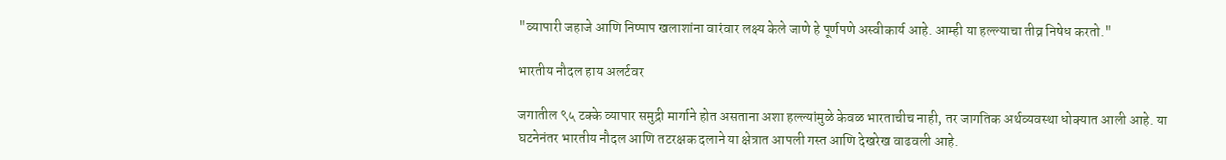"व्यापारी जहाजे आणि निष्पाप खलाशांना वारंवार लक्ष्य केले जाणे हे पूर्णपणे अस्वीकार्य आहे. आम्ही या हल्ल्याचा तीव्र निषेध करतो."

भारतीय नौदल हाय अलर्टवर

जगातील ९५ टक्के व्यापार समुद्री मार्गाने होत असताना अशा हल्ल्यांमुळे केवळ भारताचीच नाही, तर जागतिक अर्थव्यवस्था धोक्यात आली आहे. या घटनेनंतर भारतीय नौदल आणि तटरक्षक दलाने या क्षेत्रात आपली गस्त आणि देखरेख वाढवली आहे.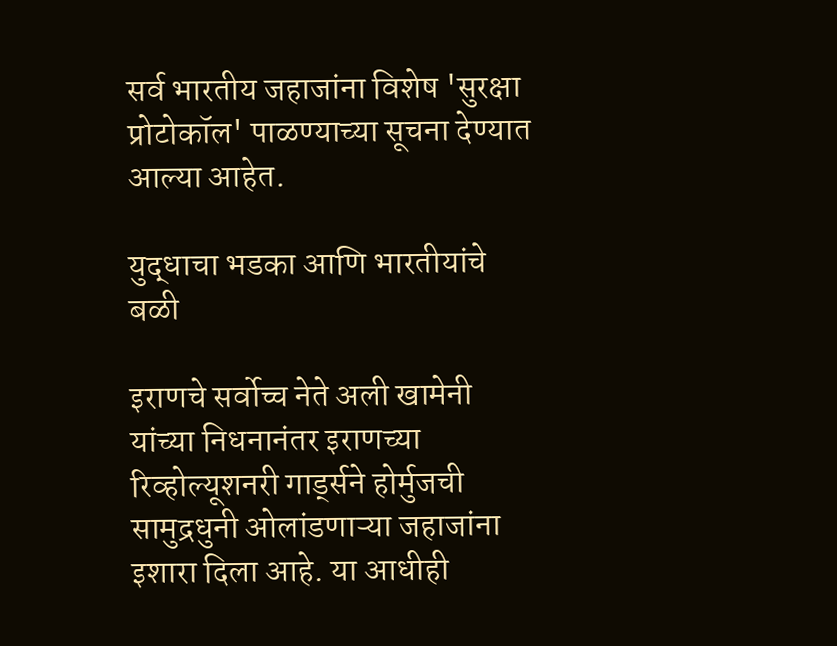सर्व भारतीय जहाजांना विशेष 'सुरक्षा प्रोटोकॉल' पाळण्याच्या सूचना देण्यात आल्या आहेत.

युद्धाचा भडका आणि भारतीयांचे बळी

इराणचे सर्वोच्च नेते अली खामेनी यांच्या निधनानंतर इराणच्या रिव्होल्यूशनरी गार्ड्सने होर्मुजची सामुद्रधुनी ओलांडणाऱ्या जहाजांना इशारा दिला आहे. या आधीही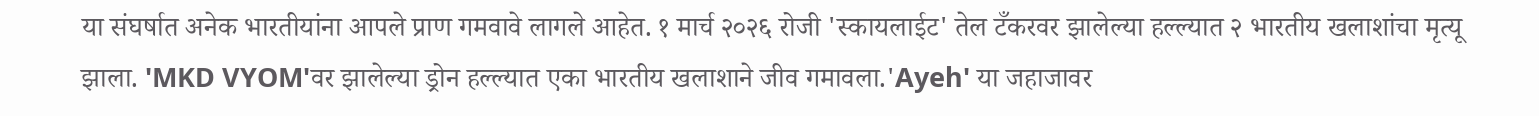या संघर्षात अनेक भारतीयांना आपले प्राण गमवावे लागले आहेत. १ मार्च २०२६ रोजी 'स्कायलाईट' तेल टँकरवर झालेल्या हल्ल्यात २ भारतीय खलाशांचा मृत्यू झाला. 'MKD VYOM'वर झालेल्या ड्रोन हल्ल्यात एका भारतीय खलाशाने जीव गमावला.'Ayeh' या जहाजावर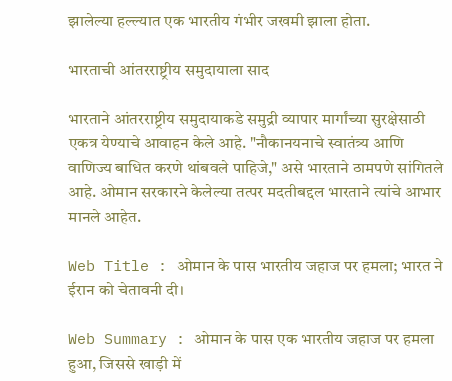झालेल्या हल्ल्यात एक भारतीय गंभीर जखमी झाला होता.

भारताची आंतरराष्ट्रीय समुदायाला साद

भारताने आंतरराष्ट्रीय समुदायाकडे समुद्री व्यापार मार्गांच्या सुरक्षेसाठी एकत्र येण्याचे आवाहन केले आहे. "नौकानयनाचे स्वातंत्र्य आणि वाणिज्य बाधित करणे थांबवले पाहिजे," असे भारताने ठामपणे सांगितले आहे. ओमान सरकारने केलेल्या तत्पर मदतीबद्दल भारताने त्यांचे आभार मानले आहेत.

Web Title : ओमान के पास भारतीय जहाज पर हमला; भारत ने ईरान को चेतावनी दी।

Web Summary : ओमान के पास एक भारतीय जहाज पर हमला हुआ, जिससे खाड़ी में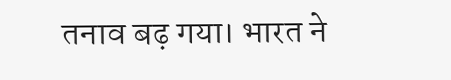तनाव बढ़ गया। भारत ने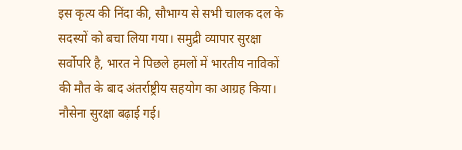इस कृत्य की निंदा की, सौभाग्य से सभी चालक दल के सदस्यों को बचा लिया गया। समुद्री व्यापार सुरक्षा सर्वोपरि है, भारत ने पिछले हमलों में भारतीय नाविकों की मौत के बाद अंतर्राष्ट्रीय सहयोग का आग्रह किया। नौसेना सुरक्षा बढ़ाई गई।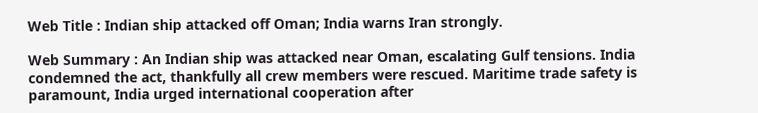Web Title : Indian ship attacked off Oman; India warns Iran strongly.

Web Summary : An Indian ship was attacked near Oman, escalating Gulf tensions. India condemned the act, thankfully all crew members were rescued. Maritime trade safety is paramount, India urged international cooperation after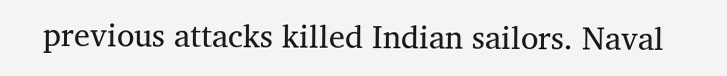previous attacks killed Indian sailors. Naval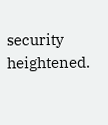security heightened.